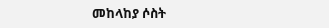መከላከያ ሶስት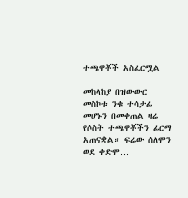ተጫዋቾች አስፈርሟል

መከላከያ በዝውውር መስኮቱ ንቁ ተሳታፊ መሆኑን በመቀጠል ዛሬ የሶስት ተጫዋቾችን ፊርማ አጠናቋል። ፍሬው ሰለሞን ወደ ቀድሞ…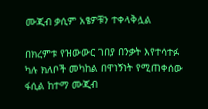ሙጂብ ቃሲም አፄዎቹን ተቀላቅሏል

በክረምቱ የዝውውር ገበያ በንቃት እየተሳተፉ ካሉ ክለቦች መካከል በዋነኝነት የሚጠቀሰው ፋሲል ከተማ ሙጂብ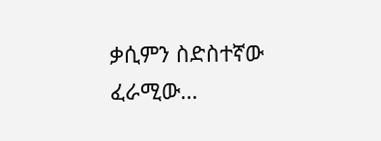ቃሲምን ስድስተኛው ፈራሚው…